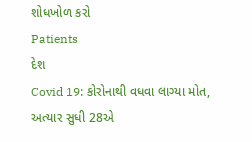શોધખોળ કરો
Patients
દેશ
Covid 19: કોરોનાથી વધવા લાગ્યા મોત, અત્યાર સુધી 28એ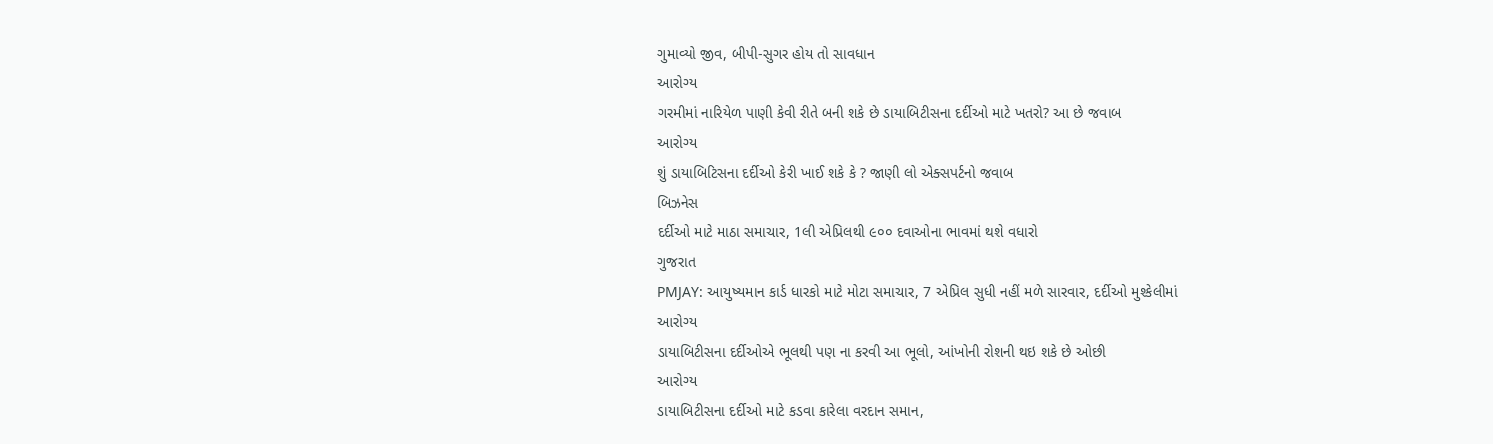ગુમાવ્યો જીવ, બીપી-સુગર હોય તો સાવધાન
આરોગ્ય
ગરમીમાં નારિયેળ પાણી કેવી રીતે બની શકે છે ડાયાબિટીસના દર્દીઓ માટે ખતરો? આ છે જવાબ
આરોગ્ય
શું ડાયાબિટિસના દર્દીઓ કેરી ખાઈ શકે કે ? જાણી લો એક્સપર્ટનો જવાબ
બિઝનેસ
દર્દીઓ માટે માઠા સમાચાર, 1લી એપ્રિલથી ૯૦૦ દવાઓના ભાવમાં થશે વધારો
ગુજરાત
PMJAY: આયુષ્યમાન કાર્ડ ધારકો માટે મોટા સમાચાર, 7 એપ્રિલ સુધી નહીં મળે સારવાર, દર્દીઓ મુશ્કેલીમાં
આરોગ્ય
ડાયાબિટીસના દર્દીઓએ ભૂલથી પણ ના કરવી આ ભૂલો, આંખોની રોશની થઇ શકે છે ઓછી
આરોગ્ય
ડાયાબિટીસના દર્દીઓ માટે કડવા કારેલા વરદાન સમાન,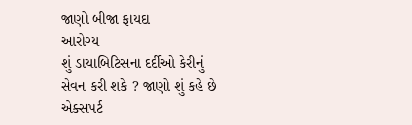જાણો બીજા ફાયદા
આરોગ્ય
શું ડાયાબિટિસના દર્દીઓ કેરીનું સેવન કરી શકે ? જાણો શું કહે છે એક્સપર્ટ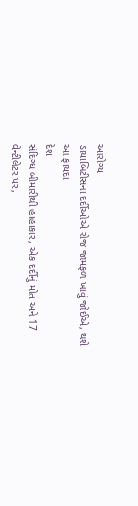આરોગ્ય
ડાયાબિટીસના દર્દીઓએ રોજ જામફળ ખાવું જોઈએ, થશે આ ફાયદા
દેશ
સંદિગ્ધ બીમારીથી હાહાકાર, એક દર્દીનું મોત અને 17 વેન્ટીલેટર પર,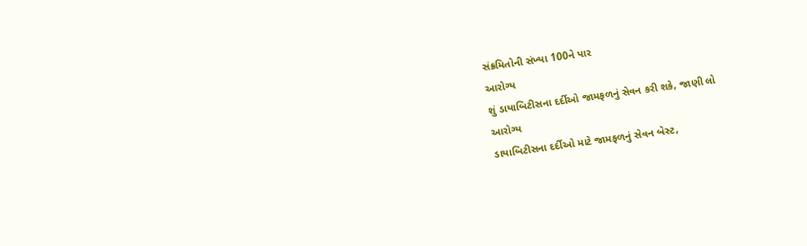સંક્રમિતોની સંખ્યા 100ને પાર
આરોગ્ય
શું ડાયાબિટીસના દર્દીઓ જામફળનું સેવન કરી શકે, જાણી લો
આરોગ્ય
ડાયાબિટીસના દર્દીઓ માટે જામફળનું સેવન બેસ્ટ,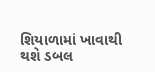શિયાળામાં ખાવાથી થશે ડબલ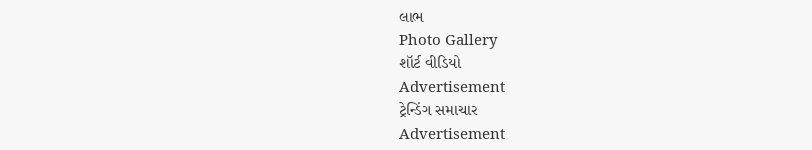લાભ
Photo Gallery
શૉર્ટ વીડિયો
Advertisement
ટ્રેન્ડિંગ સમાચાર
Advertisement